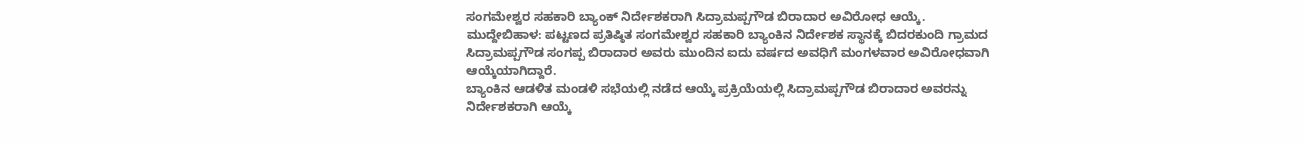ಸಂಗಮೇಶ್ವರ ಸಹಕಾರಿ ಬ್ಯಾಂಕ್ ನಿರ್ದೇಶಕರಾಗಿ ಸಿದ್ರಾಮಪ್ಪಗೌಡ ಬಿರಾದಾರ ಅವಿರೋಧ ಆಯ್ಕೆ.
ಮುದ್ದೇಬಿಹಾಳ: ಪಟ್ಟಣದ ಪ್ರತಿಷ್ಠಿತ ಸಂಗಮೇಶ್ವರ ಸಹಕಾರಿ ಬ್ಯಾಂಕಿನ ನಿರ್ದೇಶಕ ಸ್ಥಾನಕ್ಕೆ ಬಿದರಕುಂದಿ ಗ್ರಾಮದ ಸಿದ್ರಾಮಪ್ಪಗೌಡ ಸಂಗಪ್ಪ ಬಿರಾದಾರ ಅವರು ಮುಂದಿನ ಐದು ವರ್ಷದ ಅವಧಿಗೆ ಮಂಗಳವಾರ ಅವಿರೋಧವಾಗಿ ಆಯ್ಕೆಯಾಗಿದ್ದಾರೆ.
ಬ್ಯಾಂಕಿನ ಆಡಳಿತ ಮಂಡಳಿ ಸಭೆಯಲ್ಲಿ ನಡೆದ ಆಯ್ಕೆ ಪ್ರಕ್ರಿಯೆಯಲ್ಲಿ ಸಿದ್ರಾಮಪ್ಪಗೌಡ ಬಿರಾದಾರ ಅವರನ್ನು ನಿರ್ದೇಶಕರಾಗಿ ಆಯ್ಕೆ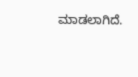ಮಾಡಲಾಗಿದೆ.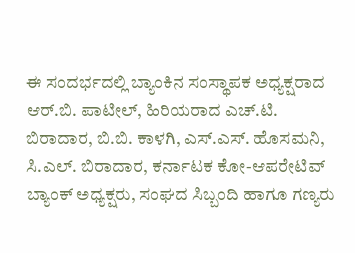ಈ ಸಂದರ್ಭದಲ್ಲಿ ಬ್ಯಾಂಕಿನ ಸಂಸ್ಥಾಪಕ ಅಧ್ಯಕ್ಷರಾದ ಆರ್.ಬಿ. ಪಾಟೀಲ್, ಹಿರಿಯರಾದ ಎಚ್.ಟಿ. ಬಿರಾದಾರ, ಬಿ.ಬಿ. ಕಾಳಗಿ, ಎಸ್.ಎಸ್. ಹೊಸಮನಿ, ಸಿ.ಎಲ್. ಬಿರಾದಾರ, ಕರ್ನಾಟಕ ಕೋ-ಆಪರೇಟಿವ್ ಬ್ಯಾಂಕ್ ಅಧ್ಯಕ್ಷರು, ಸಂಘದ ಸಿಬ್ಬಂದಿ ಹಾಗೂ ಗಣ್ಯರು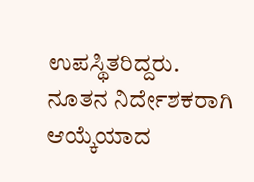ಉಪಸ್ಥಿತರಿದ್ದರು.
ನೂತನ ನಿರ್ದೇಶಕರಾಗಿ ಆಯ್ಕೆಯಾದ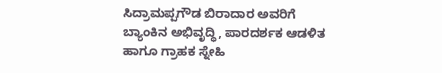ಸಿದ್ರಾಮಪ್ಪಗೌಡ ಬಿರಾದಾರ ಅವರಿಗೆ ಬ್ಯಾಂಕಿನ ಅಭಿವೃದ್ಧಿ, ಪಾರದರ್ಶಕ ಆಡಳಿತ ಹಾಗೂ ಗ್ರಾಹಕ ಸ್ನೇಹಿ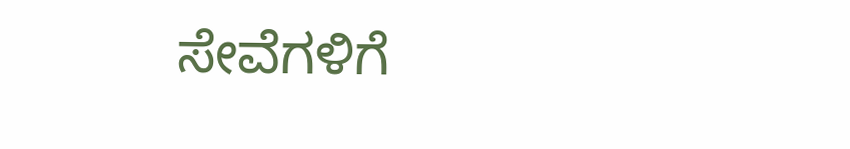ಸೇವೆಗಳಿಗೆ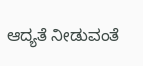ಆದ್ಯತೆ ನೀಡುವಂತೆ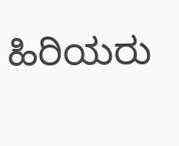ಹಿರಿಯರು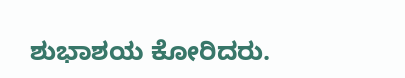ಶುಭಾಶಯ ಕೋರಿದರು.